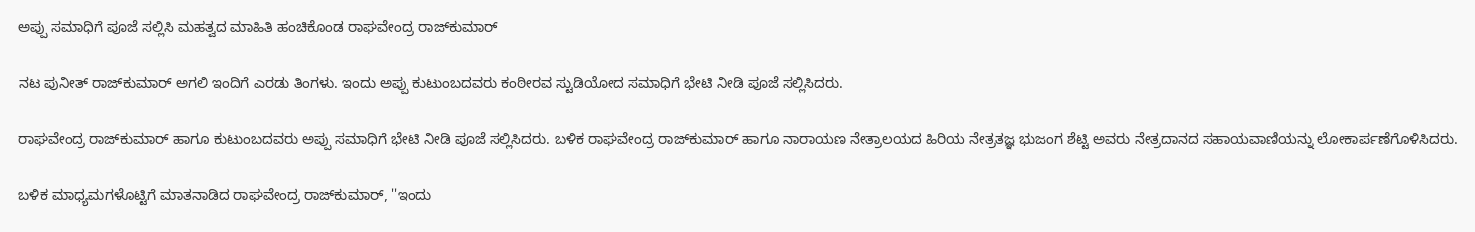ಅಪ್ಪು ಸಮಾಧಿಗೆ ಪೂಜೆ ಸಲ್ಲಿಸಿ ಮಹತ್ವದ ಮಾಹಿತಿ ಹಂಚಿಕೊಂಡ ರಾಘವೇಂದ್ರ ರಾಜ್‌ಕುಮಾರ್

ನಟ ಪುನೀತ್ ರಾಜ್‌ಕುಮಾರ್ ಅಗಲಿ ಇಂದಿಗೆ ಎರಡು ತಿಂಗಳು. ಇಂದು ಅಪ್ಪು ಕುಟುಂಬದವರು ಕಂಠೀರವ ಸ್ಟುಡಿಯೋದ ಸಮಾಧಿಗೆ ಭೇಟಿ ನೀಡಿ ಪೂಜೆ ಸಲ್ಲಿಸಿದರು.

ರಾಘವೇಂದ್ರ ರಾಜ್‌ಕುಮಾರ್ ಹಾಗೂ ಕುಟುಂಬದವರು ಅಪ್ಪು ಸಮಾಧಿಗೆ ಭೇಟಿ ನೀಡಿ ಪೂಜೆ ಸಲ್ಲಿಸಿದರು. ಬಳಿಕ ರಾಘವೇಂದ್ರ ರಾಜ್‌ಕುಮಾರ್ ಹಾಗೂ ನಾರಾಯಣ ನೇತ್ರಾಲಯದ ಹಿರಿಯ ನೇತ್ರತಜ್ಞ ಭುಜಂಗ ಶೆಟ್ಟಿ ಅವರು ನೇತ್ರದಾನದ ಸಹಾಯವಾಣಿಯನ್ನು ಲೋಕಾರ್ಪಣೆಗೊಳಿಸಿದರು.

ಬಳಿಕ ಮಾಧ್ಯಮಗಳೊಟ್ಟಿಗೆ ಮಾತನಾಡಿದ ರಾಘವೇಂದ್ರ ರಾಜ್‌ಕುಮಾರ್, ''ಇಂದು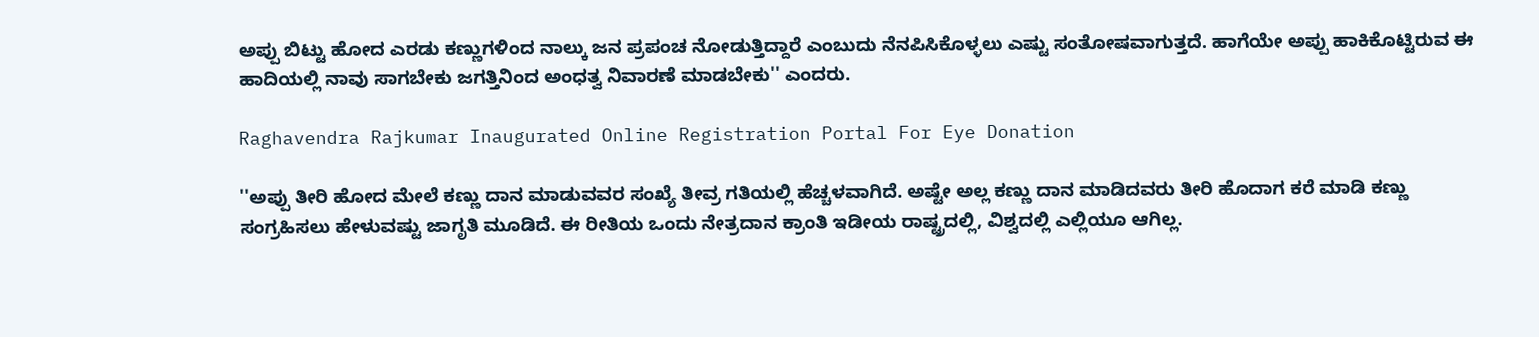ಅಪ್ಪು ಬಿಟ್ಟು ಹೋದ ಎರಡು ಕಣ್ಣುಗಳಿಂದ ನಾಲ್ಕು ಜನ ಪ್ರಪಂಚ ನೋಡುತ್ತಿದ್ದಾರೆ ಎಂಬುದು ನೆನಪಿಸಿಕೊಳ್ಳಲು ಎಷ್ಟು ಸಂತೋಷವಾಗುತ್ತದೆ. ಹಾಗೆಯೇ ಅಪ್ಪು ಹಾಕಿಕೊಟ್ಟಿರುವ ಈ ಹಾದಿಯಲ್ಲಿ ನಾವು ಸಾಗಬೇಕು ಜಗತ್ತಿನಿಂದ ಅಂಧತ್ವ ನಿವಾರಣೆ ಮಾಡಬೇಕು'' ಎಂದರು.

Raghavendra Rajkumar Inaugurated Online Registration Portal For Eye Donation

''ಅಪ್ಪು ತೀರಿ ಹೋದ ಮೇಲೆ ಕಣ್ಣು ದಾನ ಮಾಡುವವರ ಸಂಖ್ಯೆ ತೀವ್ರ ಗತಿಯಲ್ಲಿ ಹೆಚ್ಚಳವಾಗಿದೆ. ಅಷ್ಟೇ ಅಲ್ಲ ಕಣ್ಣು ದಾನ ಮಾಡಿದವರು ತೀರಿ ಹೊದಾಗ ಕರೆ ಮಾಡಿ ಕಣ್ಣು ಸಂಗ್ರಹಿಸಲು ಹೇಳುವಷ್ಟು ಜಾಗೃತಿ ಮೂಡಿದೆ. ಈ ರೀತಿಯ ಒಂದು ನೇತ್ರದಾನ ಕ್ರಾಂತಿ ಇಡೀಯ ರಾಷ್ಟ್ರದಲ್ಲಿ, ವಿಶ್ವದಲ್ಲಿ ಎಲ್ಲಿಯೂ ಆಗಿಲ್ಲ.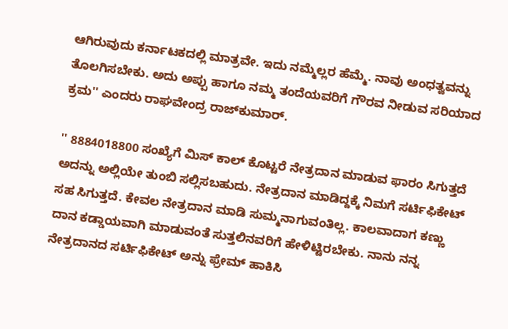ಆಗಿರುವುದು ಕರ್ನಾಟಕದಲ್ಲಿ ಮಾತ್ರವೇ. ಇದು ನಮ್ಮೆಲ್ಲರ ಹೆಮ್ಮೆ. ನಾವು ಅಂಧತ್ವವನ್ನು ತೊಲಗಿಸಬೇಕು. ಅದು ಅಪ್ಪು ಹಾಗೂ ನಮ್ಮ ತಂದೆಯವರಿಗೆ ಗೌರವ ನೀಡುವ ಸರಿಯಾದ ಕ್ರಮ'' ಎಂದರು ರಾಘವೇಂದ್ರ ರಾಜ್‌ಕುಮಾರ್.

'' 8884018800 ಸಂಖ್ಯೆಗೆ ಮಿಸ್ ಕಾಲ್ ಕೊಟ್ಟರೆ ನೇತ್ರದಾನ ಮಾಡುವ ಫಾರಂ ಸಿಗುತ್ತದೆ ಅದನ್ನು ಅಲ್ಲಿಯೇ ತುಂಬಿ ಸಲ್ಲಿಸಬಹುದು. ನೇತ್ರದಾನ ಮಾಡಿದ್ದಕ್ಕೆ ನಿಮಗೆ ಸರ್ಟಿಫಿಕೇಟ್ ಸಹ ಸಿಗುತ್ತದೆ. ಕೇವಲ ನೇತ್ರದಾನ ಮಾಡಿ ಸುಮ್ಮನಾಗುವಂತಿಲ್ಲ. ಕಾಲವಾದಾಗ ಕಣ್ಣು ದಾನ ಕಡ್ಡಾಯವಾಗಿ ಮಾಡುವಂತೆ ಸುತ್ತಲಿನವರಿಗೆ ಹೇಳಿಟ್ಟಿರಬೇಕು. ನಾನು ನನ್ನ ನೇತ್ರದಾನದ ಸರ್ಟಿಫಿಕೇಟ್ ಅನ್ನು ಫ್ರೇಮ್ ಹಾಕಿಸಿ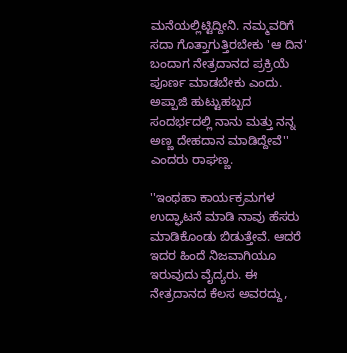ಮನೆಯಲ್ಲಿಟ್ಟಿದ್ದೀನಿ. ನಮ್ಮವರಿಗೆ ಸದಾ ಗೊತ್ತಾಗುತ್ತಿರಬೇಕು 'ಆ ದಿನ' ಬಂದಾಗ ನೇತ್ರದಾನದ ಪ್ರಕ್ರಿಯೆ ಪೂರ್ಣ ಮಾಡಬೇಕು ಎಂದು. ಅಪ್ಪಾಜಿ ಹುಟ್ಟುಹಬ್ಬದ ಸಂದರ್ಭದಲ್ಲಿ ನಾನು ಮತ್ತು ನನ್ನ ಅಣ್ಣ ದೇಹದಾನ ಮಾಡಿದ್ದೇವೆ'' ಎಂದರು ರಾಘಣ್ಣ.

''ಇಂಥಹಾ ಕಾರ್ಯಕ್ರಮಗಳ ಉದ್ಘಾಟನೆ ಮಾಡಿ ನಾವು ಹೆಸರು ಮಾಡಿಕೊಂಡು ಬಿಡುತ್ತೇವೆ. ಆದರೆ ಇದರ ಹಿಂದೆ ನಿಜವಾಗಿಯೂ ಇರುವುದು ವೈದ್ಯರು. ಈ ನೇತ್ರದಾನದ ಕೆಲಸ ಅವರದ್ದು,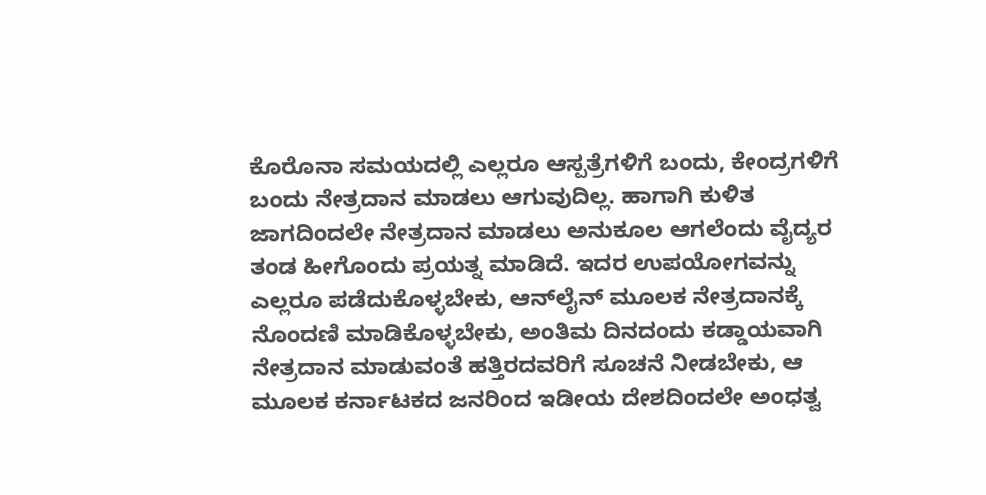ಕೊರೊನಾ ಸಮಯದಲ್ಲಿ ಎಲ್ಲರೂ ಆಸ್ಪತ್ರೆಗಳಿಗೆ ಬಂದು, ಕೇಂದ್ರಗಳಿಗೆ ಬಂದು ನೇತ್ರದಾನ ಮಾಡಲು ಆಗುವುದಿಲ್ಲ. ಹಾಗಾಗಿ ಕುಳಿತ ಜಾಗದಿಂದಲೇ ನೇತ್ರದಾನ ಮಾಡಲು ಅನುಕೂಲ ಆಗಲೆಂದು ವೈದ್ಯರ ತಂಡ ಹೀಗೊಂದು ಪ್ರಯತ್ನ ಮಾಡಿದೆ. ಇದರ ಉಪಯೋಗವನ್ನು ಎಲ್ಲರೂ ಪಡೆದುಕೊಳ್ಳಬೇಕು, ಆನ್‌ಲೈನ್ ಮೂಲಕ ನೇತ್ರದಾನಕ್ಕೆ ನೊಂದಣಿ ಮಾಡಿಕೊಳ್ಳಬೇಕು, ಅಂತಿಮ ದಿನದಂದು ಕಡ್ಡಾಯವಾಗಿ ನೇತ್ರದಾನ ಮಾಡುವಂತೆ ಹತ್ತಿರದವರಿಗೆ ಸೂಚನೆ ನೀಡಬೇಕು, ಆ ಮೂಲಕ ಕರ್ನಾಟಕದ ಜನರಿಂದ ಇಡೀಯ ದೇಶದಿಂದಲೇ ಅಂಧತ್ವ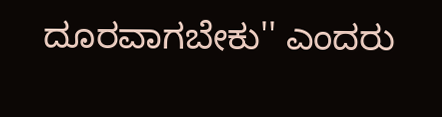ದೂರವಾಗಬೇಕು'' ಎಂದರು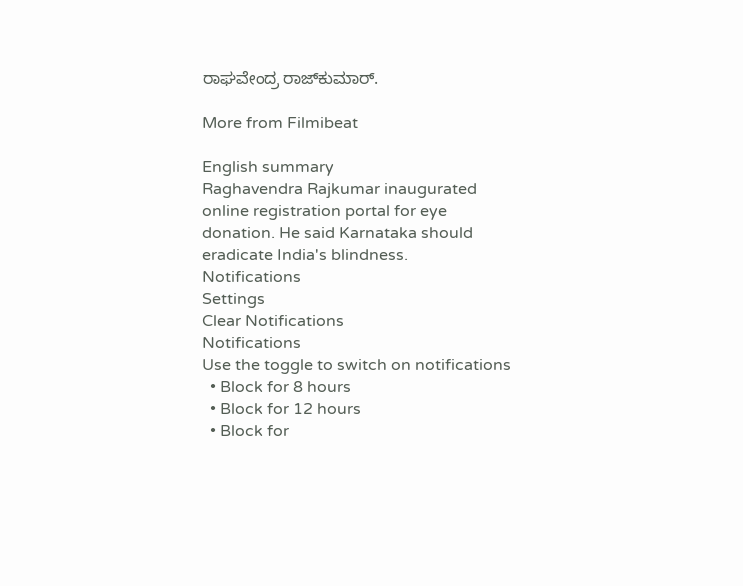ರಾಘವೇಂದ್ರ ರಾಜ್‌ಕುಮಾರ್.

More from Filmibeat

English summary
Raghavendra Rajkumar inaugurated online registration portal for eye donation. He said Karnataka should eradicate India's blindness.
Notifications
Settings
Clear Notifications
Notifications
Use the toggle to switch on notifications
  • Block for 8 hours
  • Block for 12 hours
  • Block for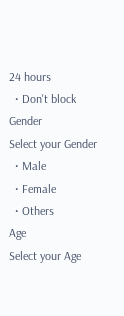24 hours
  • Don't block
Gender
Select your Gender
  • Male
  • Female
  • Others
Age
Select your Age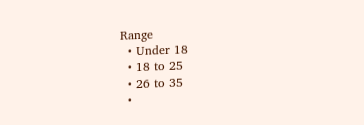Range
  • Under 18
  • 18 to 25
  • 26 to 35
  •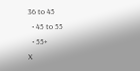36 to 45
  • 45 to 55
  • 55+
X